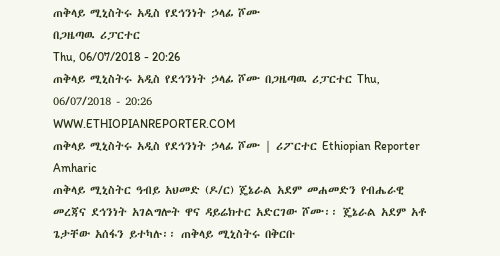ጠቅላይ ሚኒስትሩ አዲስ የደኅንነት ኃላፊ ሾሙ
በጋዜጣዉ ሪፓርተር
Thu, 06/07/2018 - 20:26
ጠቅላይ ሚኒስትሩ አዲስ የደኅንነት ኃላፊ ሾሙ በጋዜጣዉ ሪፓርተር Thu, 06/07/2018 - 20:26
WWW.ETHIOPIANREPORTER.COM
ጠቅላይ ሚኒስትሩ አዲስ የደኅንነት ኃላፊ ሾሙ | ሪፖርተር Ethiopian Reporter Amharic
ጠቅላይ ሚኒስትር ዓብይ አህመድ (ዶ/ር) ጄኔራል አደም መሐመድን የብሔራዊ መረጃና ደኅንነት አገልግሎት ዋና ዳይሬክተር አድርገው ሾሙ፡፡ ጄኔራል አደም አቶ ጌታቸው አሰፋን ይተካሉ፡፡ ጠቅላይ ሚኒስትሩ በቅርቡ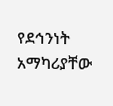የደኅንነት አማካሪያቸው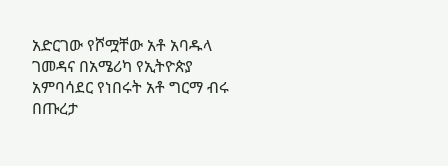አድርገው የሾሟቸው አቶ አባዱላ ገመዳና በአሜሪካ የኢትዮጵያ አምባሳደር የነበሩት አቶ ግርማ ብሩ በጡረታ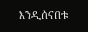እንዲሰናበቱ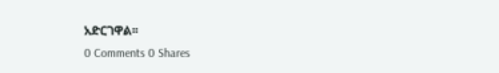አድርገዋል፡፡
0 Comments 0 Shares